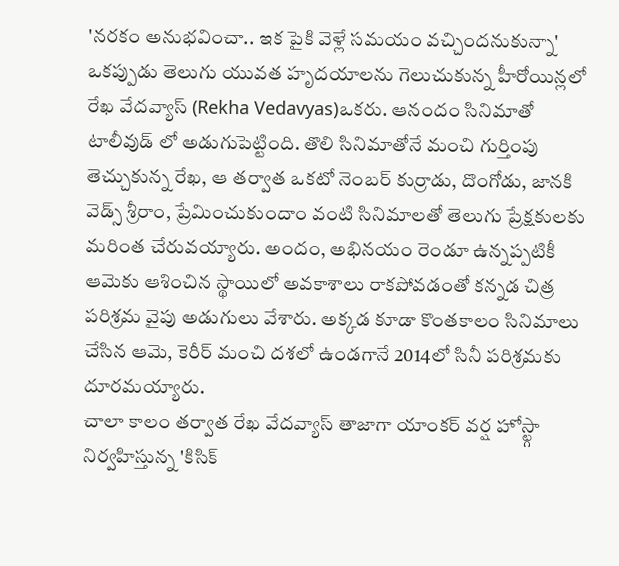'నరకం అనుభవించా.. ఇక పైకి వెళ్లే సమయం వచ్చిందనుకున్నా'
ఒకప్పుడు తెలుగు యువత హృదయాలను గెలుచుకున్న హీరోయిన్లలో రేఖ వేదవ్యాస్ (Rekha Vedavyas)ఒకరు. ఆనందం సినిమాతో టాలీవుడ్ లో అడుగుపెట్టింది. తొలి సినిమాతోనే మంచి గుర్తింపు తెచ్చుకున్న రేఖ, ఆ తర్వాత ఒకటో నెంబర్ కుర్రాడు, దొంగోడు, జానకి వెడ్స్ శ్రీరాం, ప్రేమించుకుందాం వంటి సినిమాలతో తెలుగు ప్రేక్షకులకు మరింత చేరువయ్యారు. అందం, అభినయం రెండూ ఉన్నప్పటికీ ఆమెకు ఆశించిన స్థాయిలో అవకాశాలు రాకపోవడంతో కన్నడ చిత్ర పరిశ్రమ వైపు అడుగులు వేశారు. అక్కడ కూడా కొంతకాలం సినిమాలు చేసిన ఆమె, కెరీర్ మంచి దశలో ఉండగానే 2014లో సినీ పరిశ్రమకు దూరమయ్యారు.
చాలా కాలం తర్వాత రేఖ వేదవ్యాస్ తాజాగా యాంకర్ వర్ష హోస్ట్గా నిర్వహిస్తున్న 'కిసిక్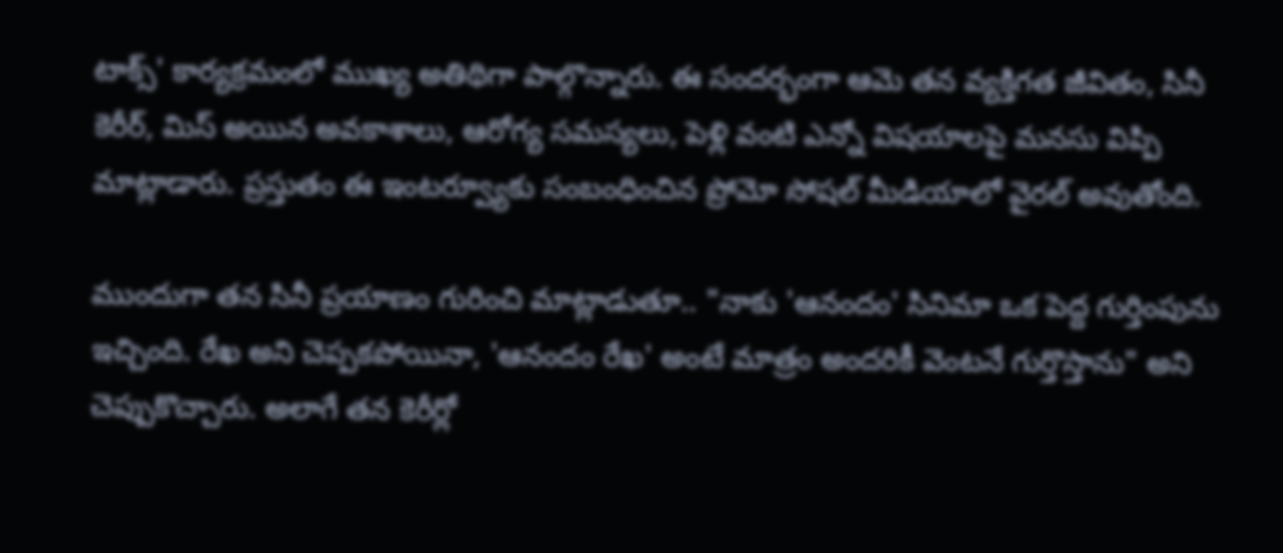టాక్స్' కార్యక్రమంలో ముఖ్య అతిథిగా పాల్గొన్నారు. ఈ సందర్భంగా ఆమె తన వ్యక్తిగత జీవితం, సినీ కెరీర్, మిస్ అయిన అవకాశాలు, ఆరోగ్య సమస్యలు, పెళ్లి వంటి ఎన్నో విషయాలపై మనసు విప్పి మాట్లాడారు. ప్రస్తుతం ఈ ఇంటర్వ్యూకు సంబంధించిన ప్రోమో సోషల్ మీడియాలో వైరల్ అవుతోంది.

ముందుగా తన సినీ ప్రయాణం గురించి మాట్లాడుతూ.. "నాకు 'ఆనందం' సినిమా ఒక పెద్ద గుర్తింపును ఇచ్చింది. రేఖ అని చెప్పకపోయినా, 'ఆనందం రేఖ' అంటే మాత్రం అందరికీ వెంటనే గుర్తొస్తాను" అని చెప్పుకొచ్చారు. అలాగే తన కెరీర్లో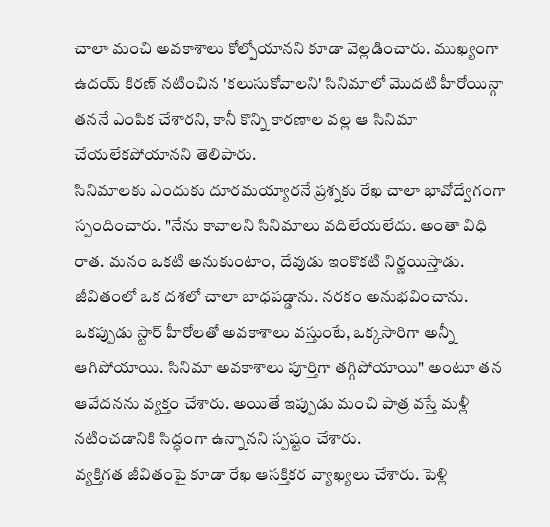చాలా మంచి అవకాశాలు కోల్పోయానని కూడా వెల్లడించారు. ముఖ్యంగా ఉదయ్ కిరణ్ నటించిన 'కలుసుకోవాలని' సినిమాలో మొదటి హీరోయిన్గా తననే ఎంపిక చేశారని, కానీ కొన్ని కారణాల వల్ల ఆ సినిమా చేయలేకపోయానని తెలిపారు.
సినిమాలకు ఎందుకు దూరమయ్యారనే ప్రశ్నకు రేఖ చాలా భావోద్వేగంగా స్పందించారు. "నేను కావాలని సినిమాలు వదిలేయలేదు. అంతా విధి రాత. మనం ఒకటి అనుకుంటాం, దేవుడు ఇంకొకటి నిర్ణయిస్తాడు. జీవితంలో ఒక దశలో చాలా బాధపడ్డాను. నరకం అనుభవించాను. ఒకప్పుడు స్టార్ హీరోలతో అవకాశాలు వస్తుంటే, ఒక్కసారిగా అన్నీ ఆగిపోయాయి. సినిమా అవకాశాలు పూర్తిగా తగ్గిపోయాయి" అంటూ తన ఆవేదనను వ్యక్తం చేశారు. అయితే ఇప్పుడు మంచి పాత్ర వస్తే మళ్లీ నటించడానికి సిద్ధంగా ఉన్నానని స్పష్టం చేశారు.
వ్యక్తిగత జీవితంపై కూడా రేఖ ఆసక్తికర వ్యాఖ్యలు చేశారు. పెళ్లి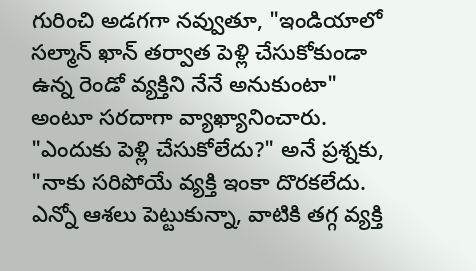గురించి అడగగా నవ్వుతూ, "ఇండియాలో సల్మాన్ ఖాన్ తర్వాత పెళ్లి చేసుకోకుండా ఉన్న రెండో వ్యక్తిని నేనే అనుకుంటా" అంటూ సరదాగా వ్యాఖ్యానించారు. "ఎందుకు పెళ్లి చేసుకోలేదు?" అనే ప్రశ్నకు, "నాకు సరిపోయే వ్యక్తి ఇంకా దొరకలేదు. ఎన్నో ఆశలు పెట్టుకున్నా, వాటికి తగ్గ వ్యక్తి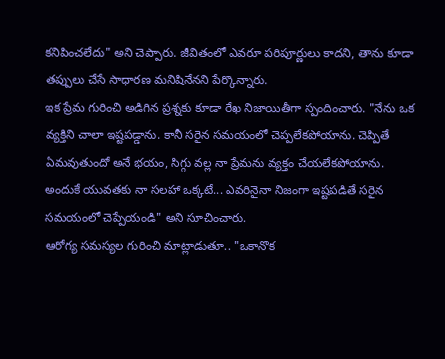కనిపించలేదు" అని చెప్పారు. జీవితంలో ఎవరూ పరిపూర్ణులు కాదని, తాను కూడా తప్పులు చేసే సాధారణ మనిషినేనని పేర్కొన్నారు.
ఇక ప్రేమ గురించి అడిగిన ప్రశ్నకు కూడా రేఖ నిజాయితీగా స్పందించారు. "నేను ఒక వ్యక్తిని చాలా ఇష్టపడ్డాను. కానీ సరైన సమయంలో చెప్పలేకపోయాను. చెప్పితే ఏమవుతుందో అనే భయం, సిగ్గు వల్ల నా ప్రేమను వ్యక్తం చేయలేకపోయాను. అందుకే యువతకు నా సలహా ఒక్కటే... ఎవరినైనా నిజంగా ఇష్టపడితే సరైన సమయంలో చెప్పేయండి" అని సూచించారు.
ఆరోగ్య సమస్యల గురించి మాట్లాడుతూ.. "ఒకానొక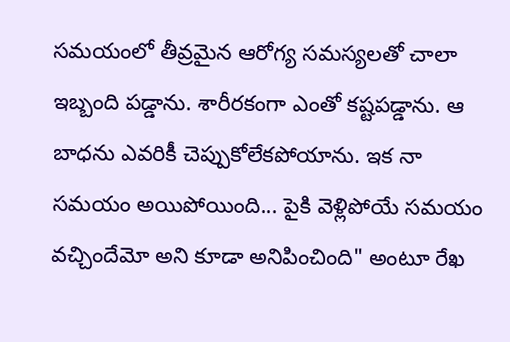సమయంలో తీవ్రమైన ఆరోగ్య సమస్యలతో చాలా ఇబ్బంది పడ్డాను. శారీరకంగా ఎంతో కష్టపడ్డాను. ఆ బాధను ఎవరికీ చెప్పుకోలేకపోయాను. ఇక నా సమయం అయిపోయింది... పైకి వెళ్లిపోయే సమయం వచ్చిందేమో అని కూడా అనిపించింది" అంటూ రేఖ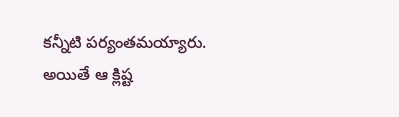కన్నీటి పర్యంతమయ్యారు. అయితే ఆ క్లిష్ట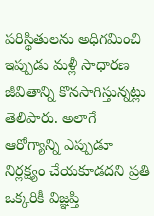పరిస్థితులను అధిగమించి ఇప్పుడు మళ్లీ సాధారణ జీవితాన్ని కొనసాగిస్తున్నట్లు తెలిపారు. అలాగే ఆరోగ్యాన్ని ఎప్పుడూ నిర్లక్ష్యం చేయకూడదని ప్రతి ఒక్కరికీ విజ్ఞప్తి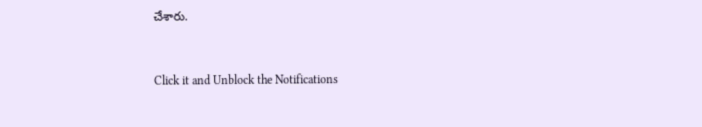చేశారు.


Click it and Unblock the Notifications